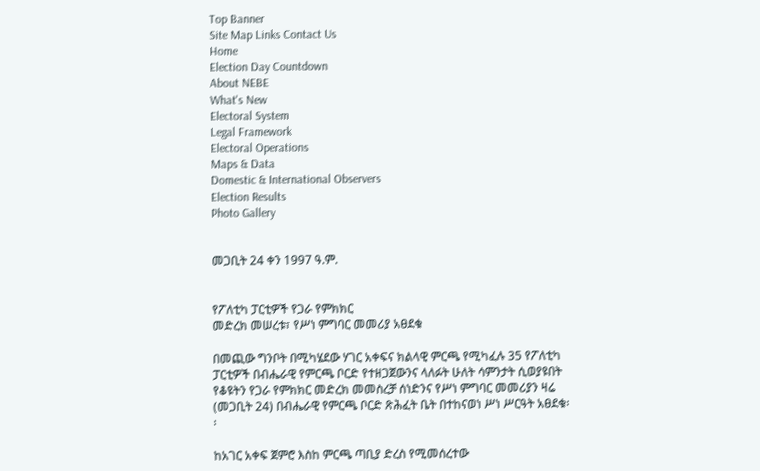Top Banner
Site Map Links Contact Us
Home
Election Day Countdown
About NEBE
What's New
Electoral System
Legal Framework
Electoral Operations
Maps & Data
Domestic & International Observers
Election Results
Photo Gallery


መጋቢት 24 ቀን 1997 ዓ.ም.


የፖለቲካ ፓርቲዎች የጋራ የምክክር
መድረክ መሠረቱ፣ የሥነ ምግባር መመሪያ አፀደቁ

በመጪው ግንቦት በሚካሄደው ሃገር አቀፍና ክልላዊ ምርጫ የሚካፈሉ 35 የፖለቲካ ፓርቲዎች በብሔራዊ የምርጫ ቦርድ የተዘጋጀውንና ላለፉት ሁለት ሳምንታት ሲወያዩበት የቆዩትን የጋራ የምክክር መድረክ መመስረቻ ሰነድንና የሥነ ምግባር መመሪያን ዛሬ (መጋቢት 24) በብሔራዊ የምርጫ ቦርድ ጽሕፈት ቤት በተከናወነ ሥነ ሥርዓት አፀደቁ፡፡

ከአገር አቀፍ ጀምሮ እስከ ምርጫ ጣቢያ ድረስ የሚመሰረተው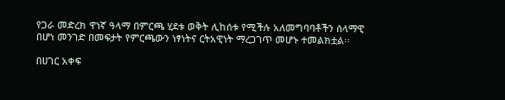የጋራ መድረክ ዋነኛ ዓላማ በምርጫ ሂደቱ ወቅት ሊከሰቱ የሚችሉ አለመግባባቶችን ሰላማዊ በሆነ መንገድ በመፍታት የምርጫውን ነፃነትና ርትአዊነት ማረጋገጥ መሆኑ ተመልክቷል፡፡

በሀገር አቀፍ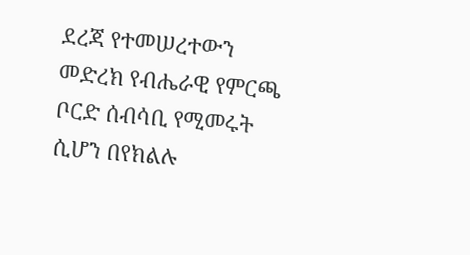ደረጃ የተመሠረተውን መድረክ የብሔራዊ የምርጫ ቦርድ ሰብሳቢ የሚመሩት ሲሆን በየክልሉ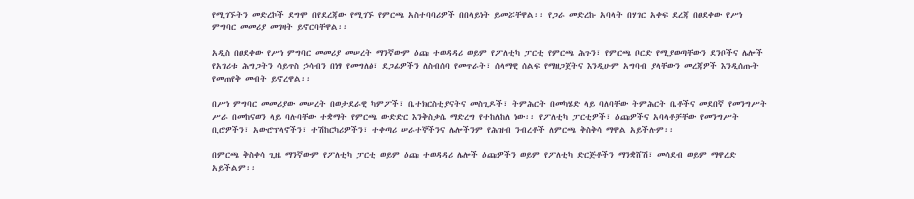የሚገኙትን መድረኮች ደግሞ በየደረጃው የሚገኙ የምርጫ አስተባባሪዎች በበላይነት ይመሯቸዋል፡፡ የጋራ መድረኩ አባላት በሃገር አቀፍ ደረጃ በፀደቀው የሥነ ምግባር መመሪያ መገዛት ይኖርባቸዋል፡፡

አዲስ በፀደቀው የሥነ ምግባር መመሪያ መሠረት ማንኛውም ዕጩ ተወዳዳሪ ወይም የፖለቲካ ፓርቲ የምርጫ ሕጉን፣ የምርጫ ቦርድ የሚያወጣቸውን ደንቦችና ሌሎች የአገሪቱ ሕግጋትን ሳይጥስ ኃሳብን በነፃ የመግለፅ፣ ደጋፊዎችን ለስብሰባ የመጥራት፣ ሰላማዊ ሰልፍ የማዘጋጀትና እንዲሁም አግባብ ያላቸውን መረጃዎች እንዲሰጡት የመጠየቅ መብት ይኖረዋል፡፡

በሥነ ምግባር መመሪያው መሠረት በወታደራዊ ካምፖች፣ ቤተክርስቲያናትና መስጊዶች፣ ትምሕርት በመካሄድ ላይ ባለባቸው ትምሕርት ቤቶችና መደበኛ የመንግሥት ሥራ በመከናወን ላይ ባሉባቸው ተቋማት የምርጫ ውድድር እንቅስቃሴ ማድረግ የተከለከለ ነው፡፡ የፖለቲካ ፓርቲዎች፣ ዕጩዎችና አባላቶቻቸው የመንግሥት ቢሮዎችን፣ አውሮፕላኖችን፣ ተሽከርካሪዎችን፣ ተቀጣሪ ሠራተኞችንና ሌሎችንም የሕዝብ ንብረቶች ለምርጫ ቅስቅሳ ማዋል አይችሉም፡፡

በምርጫ ቅስቀሳ ጊዜ ማንኛውም የፖለቲካ ፓርቲ ወይም ዕጩ ተወዳዳሪ ሌሎች ዕጩዎችን ወይም የፖለቲካ ድርጅቶችን ማንቋሸሽ፣ መሳደብ ወይም ማዋረድ አይችልም፡፡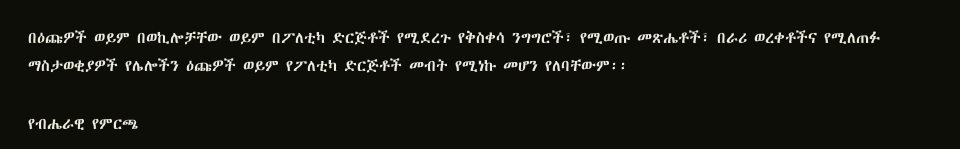በዕጩዎች ወይም በወኪሎቻቸው ወይም በፖለቲካ ድርጅቶች የሚደረጉ የቅስቀሳ ንግግሮች፣ የሚወጡ መጽሔቶች፣ በራሪ ወረቀቶችና የሚለጠፉ ማስታወቂያዎች የሌሎችን ዕጩዎች ወይም የፖለቲካ ድርጅቶች መብት የሚነኩ መሆን የለባቸውም፡፡

የብሔራዊ የምርጫ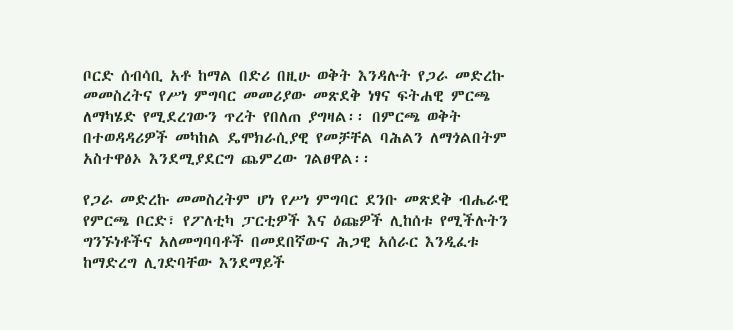ቦርድ ሰብሳቢ አቶ ከማል በድሪ በዚሁ ወቅት እንዳሉት የጋራ መድረኩ መመስረትና የሥነ ምግባር መመሪያው መጽደቅ ነፃና ፍትሐዊ ምርጫ ለማካሄድ የሚደረገውን ጥረት የበለጠ ያግዛል፡፡ በምርጫ ወቅት በተወዳዳሪዎች መካከል ዴሞክራሲያዊ የመቻቸል ባሕልን ለማጎልበትም አስተዋፅኦ እንደሚያደርግ ጨምረው ገልፀዋል፡፡

የጋራ መድረኩ መመስረትም ሆነ የሥነ ምግባር ደንቡ መጽደቅ ብሔራዊ የምርጫ ቦርድ፣ የፖለቲካ ፓርቲዎች እና ዕጩዎች ሊከሰቱ የሚችሉትን ግንኙነቶችና አለመግባባቶች በመደበኛውና ሕጋዊ አሰራር እንዲፈቱ ከማድረግ ሊገድባቸው እንደማይች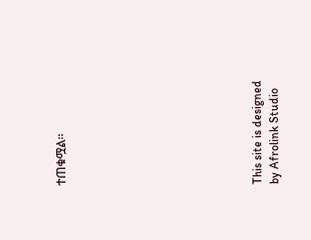ተጠቁሟል፡፡











This site is designed by Afrolink Studio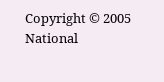Copyright © 2005 National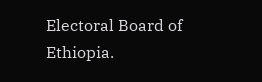Electoral Board of Ethiopia.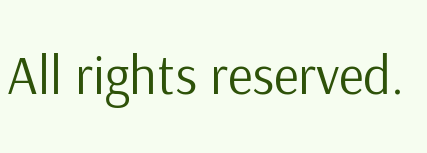All rights reserved.